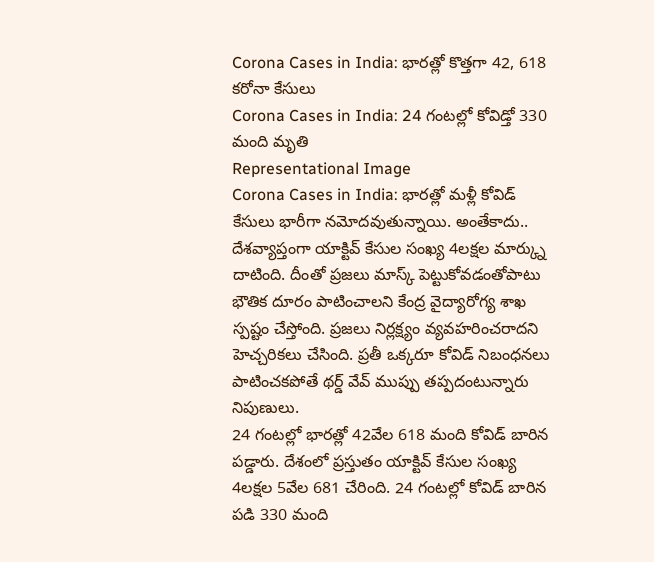Corona Cases in India: భారత్లో కొత్తగా 42, 618 కరోనా కేసులు
Corona Cases in India: 24 గంటల్లో కోవిడ్తో 330 మంది మృతి
Representational Image
Corona Cases in India: భారత్లో మళ్లీ కోవిడ్ కేసులు భారీగా నమోదవుతున్నాయి. అంతేకాదు.. దేశవ్యాప్తంగా యాక్టివ్ కేసుల సంఖ్య 4లక్షల మార్క్ను దాటింది. దీంతో ప్రజలు మాస్క్ పెట్టుకోవడంతోపాటు భౌతిక దూరం పాటించాలని కేంద్ర వైద్యారోగ్య శాఖ స్పష్టం చేస్తోంది. ప్రజలు నిర్లక్ష్యం వ్యవహరించరాదని హెచ్చరికలు చేసింది. ప్రతీ ఒక్కరూ కోవిడ్ నిబంధనలు పాటించకపోతే థర్డ్ వేవ్ ముప్పు తప్పదంటున్నారు నిపుణులు.
24 గంటల్లో భారత్లో 42వేల 618 మంది కోవిడ్ బారిన పడ్డారు. దేశంలో ప్రస్తుతం యాక్టివ్ కేసుల సంఖ్య 4లక్షల 5వేల 681 చేరింది. 24 గంటల్లో కోవిడ్ బారిన పడి 330 మంది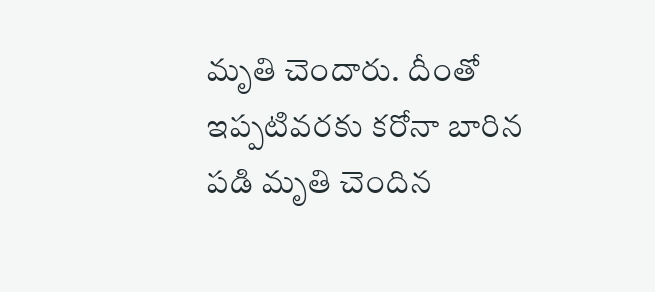మృతి చెందారు. దీంతో ఇప్పటివరకు కరోనా బారిన పడి మృతి చెందిన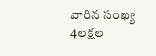వారిన సంఖ్య 4లక్షల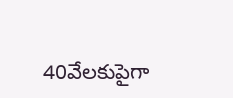40వేలకుపైగా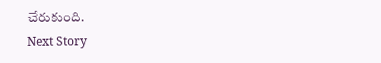చేరుకుంది.
Next Story